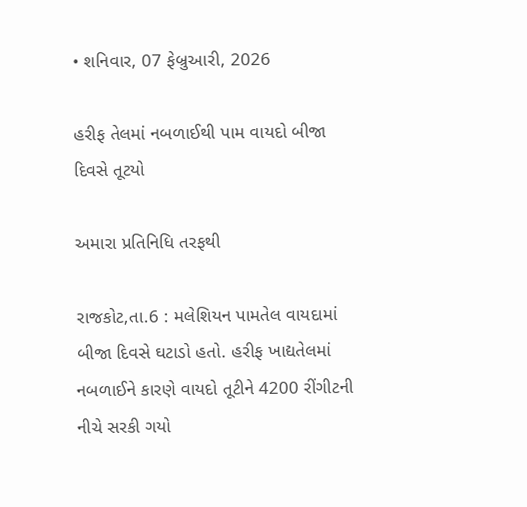• શનિવાર, 07 ફેબ્રુઆરી, 2026

હરીફ તેલમાં નબળાઈથી પામ વાયદો બીજા દિવસે તૂટયો

અમારા પ્રતિનિધિ તરફથી

રાજકોટ,તા.6 : મલેશિયન પામતેલ વાયદામાં બીજા દિવસે ઘટાડો હતો. હરીફ ખાદ્યતેલમાં નબળાઈને કારણે વાયદો તૂટીને 4200 રીંગીટની નીચે સરકી ગયો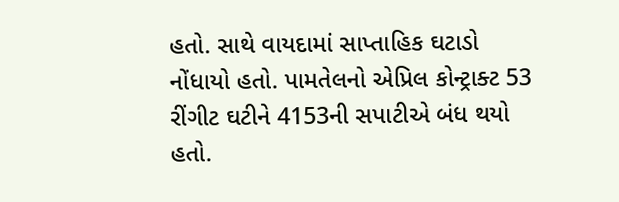હતો. સાથે વાયદામાં સાપ્તાહિક ઘટાડો નોંધાયો હતો. પામતેલનો એપ્રિલ કોન્ટ્રાક્ટ 53 રીંગીટ ઘટીને 4153ની સપાટીએ બંધ થયો હતો.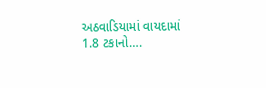અઠવાડિયામાં વાયદામાં 1.8 ટકાનો….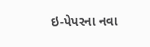ઇ-પેપરના નવા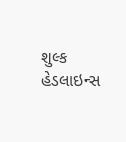શુલ્ક
હેડલાઇન્સ